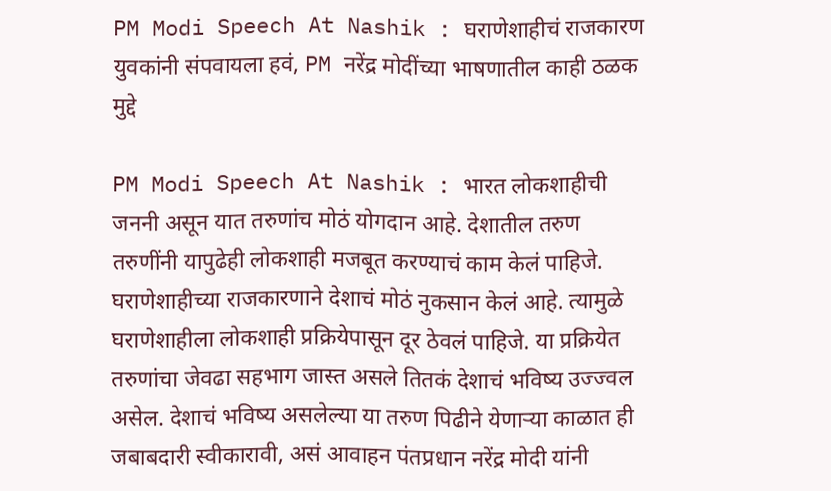PM Modi Speech At Nashik : घराणेशाहीचं राजकारण युवकांनी संपवायला हवं, PM नरेंद्र मोदींच्या भाषणातील काही ठळक मुद्दे

PM Modi Speech At Nashik : भारत लोकशाहीची जननी असून यात तरुणांच मोठं योगदान आहे. देशातील तरुण तरुणींनी यापुढेही लोकशाही मजबूत करण्याचं काम केलं पाहिजे. घराणेशाहीच्या राजकारणाने देशाचं मोठं नुकसान केलं आहे. त्यामुळे घराणेशाहीला लोकशाही प्रक्रियेपासून दूर ठेवलं पाहिजे. या प्रक्रियेत तरुणांचा जेवढा सहभाग जास्त असले तितकं देशाचं भविष्य उज्ज्वल असेल. देशाचं भविष्य असलेल्या या तरुण पिढीने येणाऱ्या काळात ही जबाबदारी स्वीकारावी, असं आवाहन पंतप्रधान नरेंद्र मोदी यांनी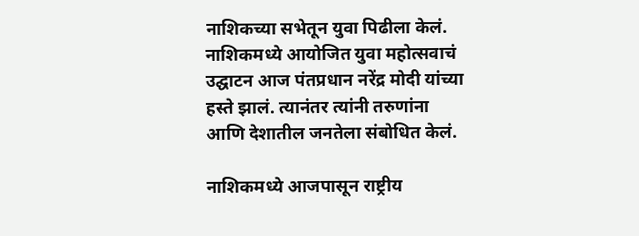नाशिकच्या सभेतून युवा पिढीला केलं. नाशिकमध्ये आयोजित युवा महोत्सवाचं उद्घाटन आज पंतप्रधान नरेंद्र मोदी यांच्या हस्ते झालं. त्यानंतर त्यांनी तरुणांना आणि देशातील जनतेला संबोधित केलं.

नाशिकमध्ये आजपासून राष्ट्रीय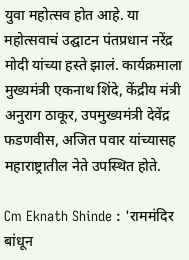युवा महोत्सव होत आहे. या महोत्सवाचं उद्घाटन पंतप्रधान नरेंद्र मोदी यांच्या हस्ते झालं. कार्यक्रमाला मुख्यमंत्री एकनाथ शिंदे, केंद्रीय मंत्री अनुराग ठाकूर, उपमुख्यमंत्री देवेंद्र फडणवीस, अजित पवार यांच्यासह महाराष्ट्रातील नेते उपस्थित होते.

Cm Eknath Shinde : 'राममंदिर बांधून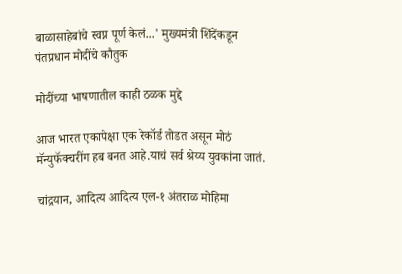बाळासाहेबांचे स्वप्न पूर्ण केलं...' मुख्यमंत्री शिंदेंकडून पंतप्रधान मोदींचे कौतुक

मोदींच्या भाषणातील काही ठळक मुद्दे

आज भारत एकापेक्षा एक रेकॉर्ड तोडत असून मोठं मॅन्युफॅक्चरींग हब बनत आहे.याचं सर्व श्रेय्य युवकांना जातं.

चांद्रयान, आदित्य आदित्य एल-१ अंतराळ मोहिमा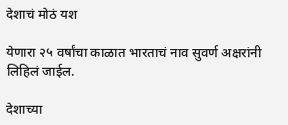देशाचं मोठं यश

येणारा २५ वर्षांचा काळात भारताचं नाव सुवर्ण अक्षरांनी लिहिलं जाईल.

देशाच्या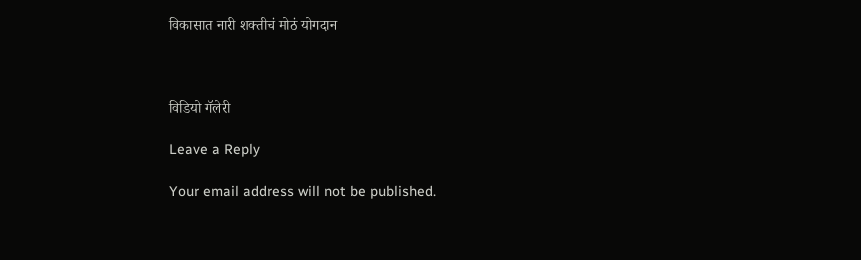विकासात नारी शक्तीचं मोठं योगदान



विडियो गॅलेरी

Leave a Reply

Your email address will not be published.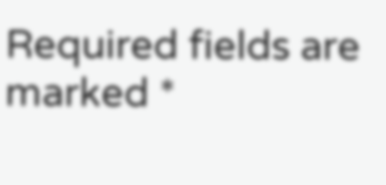Required fields are marked *